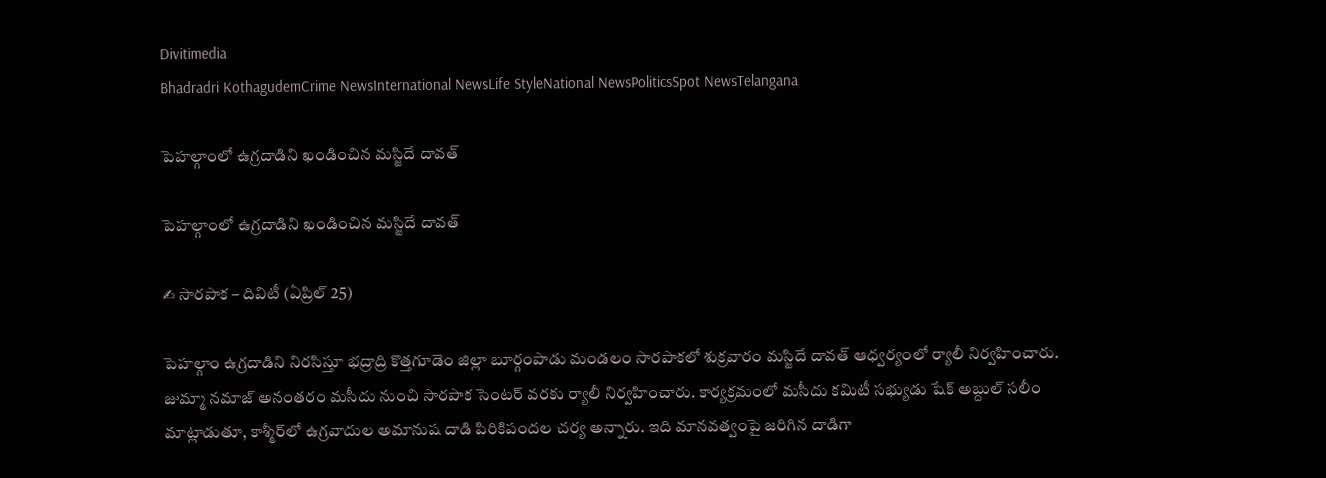Divitimedia
Bhadradri KothagudemCrime NewsInternational NewsLife StyleNational NewsPoliticsSpot NewsTelangana

పెహల్గాంలో ఉగ్రదాడిని ఖండించిన మస్జిదే దావత్

పెహల్గాంలో ఉగ్రదాడిని ఖండించిన మస్జిదే దావత్

✍ సారపాక – దివిటీ (ఏప్రిల్ 25)

పెహల్గాం ఉగ్రదాడిని నిరసిస్తూ భద్రాద్రి కొత్తగూడెం జిల్లా బూర్గంపాడు మండలం సారపాకలో శుక్రవారం మస్జిదే దావత్ ఆధ్వ‌ర్యంలో ర్యాలీ నిర్వహించారు.
జుమ్మా నమాజ్ అనంతరం మసీదు నుంచి సారపాక సెంటర్ వరకు ర్యాలీ నిర్వహించారు. కార్యక్రమంలో మసీదు కమిటీ సభ్యుడు షేక్ అబ్దుల్ సలీం మాట్లాడుతూ, కాశ్మీర్‌లో ఉగ్రవాదుల అమానుష దాడి పిరికిపందల చర్య అన్నారు. ఇది మానవత్వంపై జరిగిన దాడిగా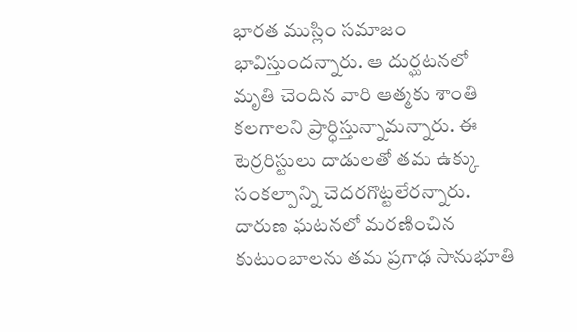భారత ముస్లిం సమాజం భావిస్తుందన్నారు. ఆ దుర్ఘటనలో మృతి చెందిన వారి ఆత్మకు శాంతి కలగాలని ప్రార్ధిస్తున్నామన్నారు. ఈ టెర్రరిస్టులు దాడులతో తమ ఉక్కు సంకల్పాన్ని చెదరగొట్టలేరన్నారు. దారుణ ఘటనలో మరణించిన కుటుంబాలను తమ ప్రగాఢ సానుభూతి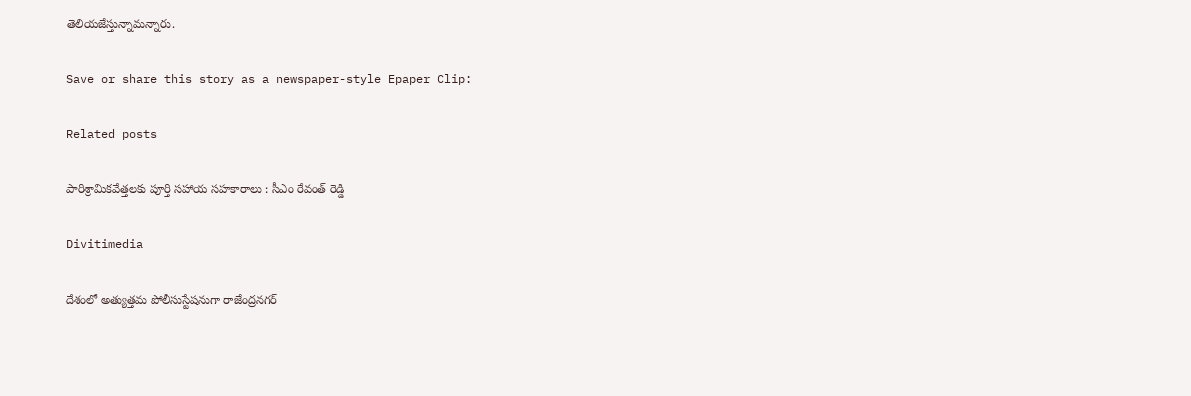తెలియజేస్తున్నామన్నారు.

Save or share this story as a newspaper-style Epaper Clip:

Related posts

పారిశ్రామికవేత్తలకు పూర్తి సహాయ సహకారాలు : సీఎం రేవంత్ రెడ్డి

Divitimedia

దేశంలో అత్యుత్తమ పోలీసుస్టేషనుగా రాజేంద్రనగర్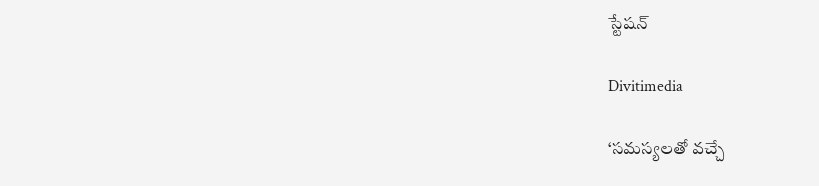స్టేషన్

Divitimedia

‘సమస్యలతో వచ్చే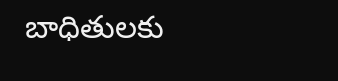బాధితులకు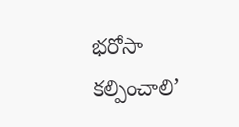భరోసా కల్పించాలి’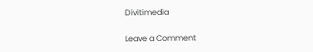Divitimedia

Leave a Comment